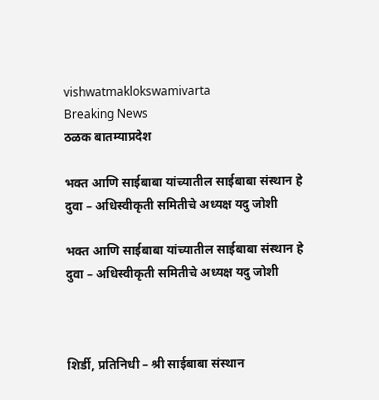vishwatmaklokswamivarta
Breaking News
ठळक बातम्याप्रदेश

भक्त आणि साईबाबा यांच्यातील साईबाबा संस्थान हे दुवा – अधिस्वीकृती समितीचे अध्यक्ष यदु जोशी

भक्त आणि साईबाबा यांच्यातील साईबाबा संस्थान हे दुवा – अधिस्वीकृती समितीचे अध्यक्ष यदु जोशी



शिर्डी, प्रतिनिधी – श्री साईबाबा संस्थान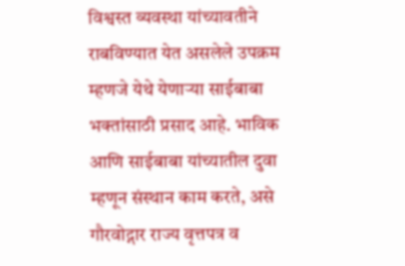विश्वस्त व्यवस्था यांच्यावतीने राबविण्यात येत असलेले उपक्रम म्हणजे येथे येणाऱ्या साईबाबा भक्तांसाठी प्रसाद आहे. भाविक आणि साईबाबा यांच्यातील दुवा म्हणून संस्थान काम करते, असे गौरवोद्गार राज्य वृत्तपत्र व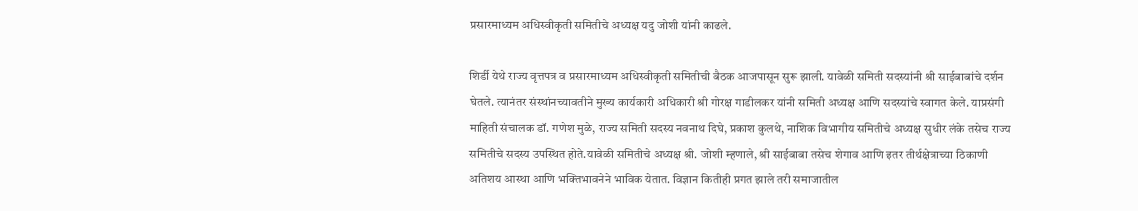प्रसारमाध्यम अधिस्वीकृती समितीचे अध्यक्ष यदु जोशी यांनी काढले.

शिर्डी येथे राज्य वृत्तपत्र व प्रसारमाध्यम अधिस्वीकृती समितीची बैठक आजपासून सुरू झाली. यावेळी समिती सदस्यांनी श्री साईबाबांचे दर्शन घेतले. त्यानंतर संस्थांनच्यावतीने मुख्य कार्यकारी अधिकारी श्री गोरक्ष गाडीलकर यांनी समिती अध्यक्ष आणि सदस्यांचे स्वागत केले. याप्रसंगी माहिती संचालक डॉ. गणेश मुळे, राज्य समिती सदस्य नवनाथ दिघे, प्रकाश कुलथे, नाशिक विभागीय समितीचे अध्यक्ष सुधीर लंके तसेच राज्य समितीचे सदस्य उपस्थित होते.यावेळी समितीचे अध्यक्ष श्री. जोशी म्हणाले, श्री साईबाबा तसेच शेगाव आणि इतर तीर्थक्षेत्राच्या ठिकाणी अतिशय आस्था आणि भक्तिभावनेने भाविक येतात. विज्ञान कितीही प्रगत झाले तरी समाजातील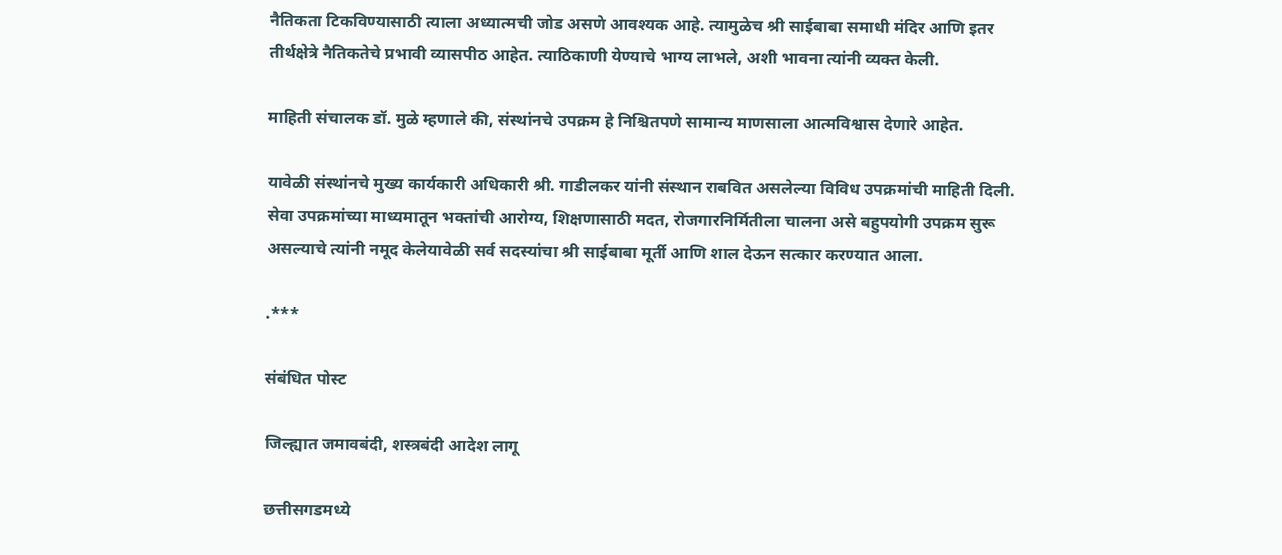नैतिकता टिकविण्यासाठी त्याला अध्यात्मची जोड असणे आवश्यक आहे. त्यामुळेच श्री साईबाबा समाधी मंदिर आणि इतर तीर्थक्षेत्रे नैतिकतेचे प्रभावी व्यासपीठ आहेत. त्याठिकाणी येण्याचे भाग्य लाभले, अशी भावना त्यांनी व्यक्त केली.

माहिती संचालक डॉ. मुळे म्हणाले की, संस्थांनचे उपक्रम हे निश्चितपणे सामान्य माणसाला आत्मविश्वास देणारे आहेत.

यावेळी संस्थांनचे मुख्य कार्यकारी अधिकारी श्री. गाडीलकर यांनी संस्थान राबवित असलेल्या विविध उपक्रमांची माहिती दिली. सेवा उपक्रमांच्या माध्यमातून भक्तांची आरोग्य, शिक्षणासाठी मदत, रोजगारनिर्मितीला चालना असे बहुपयोगी उपक्रम सुरू असल्याचे त्यांनी नमूद केलेयावेळी सर्व सदस्यांचा श्री साईबाबा मूर्ती आणि शाल देऊन सत्कार करण्यात आला.

.***

संबंधित पोस्ट

जिल्ह्यात जमावबंदी, शस्त्रबंदी आदेश लागू

छत्तीसगडमध्ये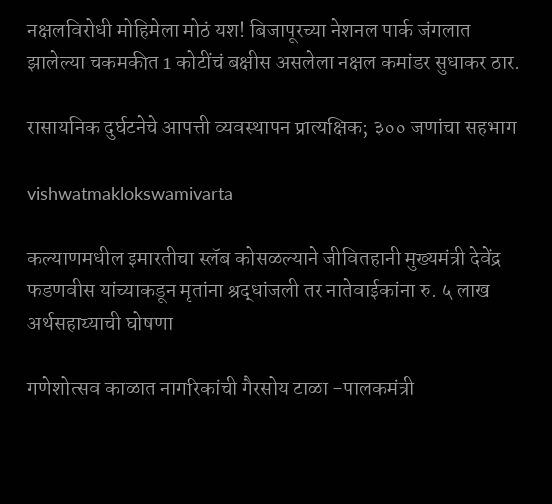नक्षलविरोधी मोहिमेला मोठं यश! बिजापूरच्या नेशनल पार्क जंगलात झालेल्या चकमकीत 1 कोटींचं बक्षीस असलेला नक्षल कमांडर सुधाकर ठार.

रासायनिक दुर्घटनेचे आपत्ती व्यवस्थापन प्रात्यक्षिक; ३०० जणांचा सहभाग

vishwatmaklokswamivarta

कल्याणमधील इमारतीचा स्लॅब कोसळल्याने जीवितहानी मुख्यमंत्री देवेंद्र फडणवीस यांच्याकडून मृतांना श्रद्धांजली तर नातेवाईकांना रु. ५ लाख अर्थसहाय्याची घोषणा

गणेशोत्सव काळात नागरिकांची गैरसोय टाळा -पालकमंत्री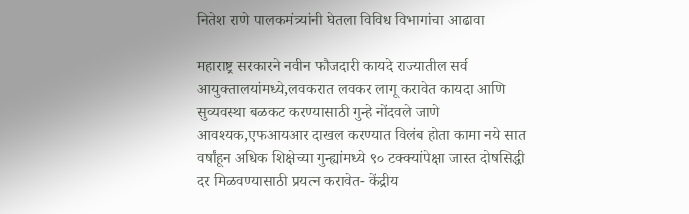नितेश राणे पालकमंत्र्यांनी घेतला विविध विभागांचा आढावा

महाराष्ट्र सरकारने नवीन फौजदारी कायदे राज्यातील सर्व आयुक्तालयांमध्ये,लवकरात लवकर लागू करावेत कायदा आणि सुव्यवस्था बळकट करण्यासाठी गुन्हे नोंदवले जाणे आवश्यक,एफआयआर दाखल करण्यात विलंब होता कामा नये सात वर्षांहून अधिक शिक्षेच्या गुन्ह्यांमध्ये ९० टक्क्यांपेक्षा जास्त दोषसिद्धी दर मिळवण्यासाठी प्रयत्न करावेत- केंद्रीय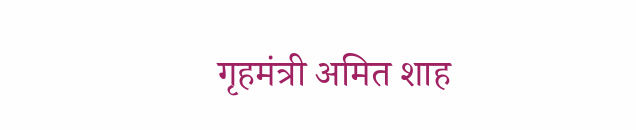गृहमंत्री अमित शाह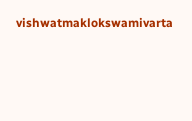vishwatmaklokswamivarta